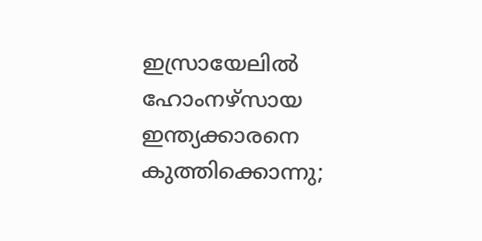ഇസ്രായേലിൽ ഹോംനഴ്സായ ഇന്ത്യക്കാരനെ കുത്തിക്കൊന്നു;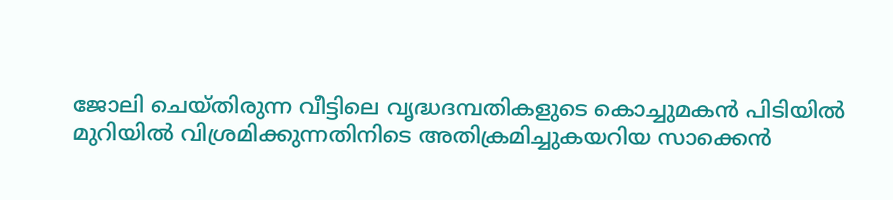ജോലി ചെയ്തിരുന്ന വീട്ടിലെ വൃദ്ധദമ്പതികളുടെ കൊച്ചുമകൻ പിടിയിൽ
മുറിയിൽ വിശ്രമിക്കുന്നതിനിടെ അതിക്രമിച്ചുകയറിയ സാക്കെൻ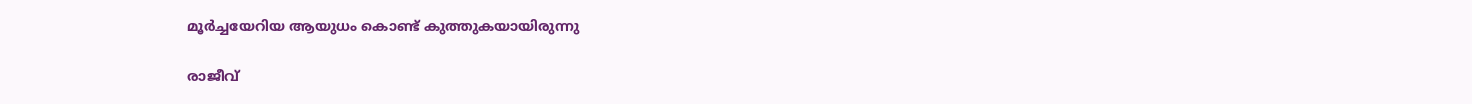മൂർച്ചയേറിയ ആയുധം കൊണ്ട് കുത്തുകയായിരുന്നു

രാജീവ്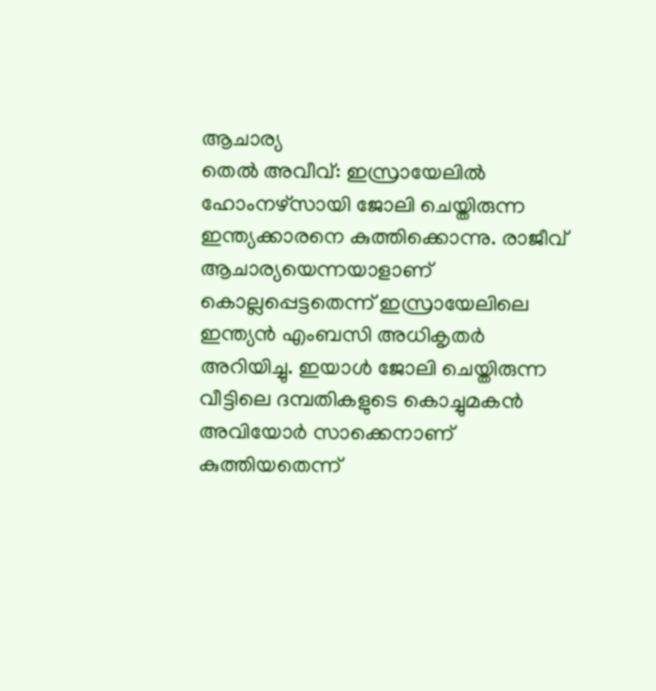ആചാര്യ
തെൽ അവീവ്: ഇസ്രായേലിൽ ഹോംനഴ്സായി ജോലി ചെയ്തിരുന്ന ഇന്ത്യക്കാരനെ കുത്തിക്കൊന്നു. രാജീവ് ആചാര്യയെന്നയാളാണ് കൊല്ലപ്പെട്ടതെന്ന് ഇസ്രായേലിലെ ഇന്ത്യൻ എംബസി അധികൃതർ അറിയിച്ചു. ഇയാൾ ജോലി ചെയ്തിരുന്ന വീട്ടിലെ ദമ്പതികളുടെ കൊച്ചുമകൻ അവിയോർ സാക്കെനാണ് കുത്തിയതെന്ന്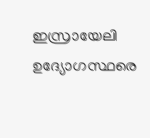ഇസ്രായേലി ഉദ്യോഗസ്ഥരെ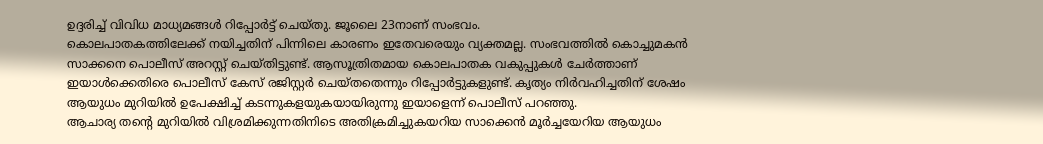ഉദ്ദരിച്ച് വിവിധ മാധ്യമങ്ങൾ റിപ്പോർട്ട് ചെയ്തു. ജൂലൈ 23നാണ് സംഭവം.
കൊലപാതകത്തിലേക്ക് നയിച്ചതിന് പിന്നിലെ കാരണം ഇതേവരെയും വ്യക്തമല്ല. സംഭവത്തിൽ കൊച്ചുമകൻ സാക്കനെ പൊലീസ് അറസ്റ്റ് ചെയ്തിട്ടുണ്ട്. ആസൂത്രിതമായ കൊലപാതക വകുപ്പുകൾ ചേർത്താണ് ഇയാൾക്കെതിരെ പൊലീസ് കേസ് രജിസ്റ്റർ ചെയ്തതെന്നും റിപ്പോർട്ടുകളുണ്ട്. കൃത്യം നിർവഹിച്ചതിന് ശേഷം ആയുധം മുറിയിൽ ഉപേക്ഷിച്ച് കടന്നുകളയുകയായിരുന്നു ഇയാളെന്ന് പൊലീസ് പറഞ്ഞു.
ആചാര്യ തന്റെ മുറിയിൽ വിശ്രമിക്കുന്നതിനിടെ അതിക്രമിച്ചുകയറിയ സാക്കെൻ മൂർച്ചയേറിയ ആയുധം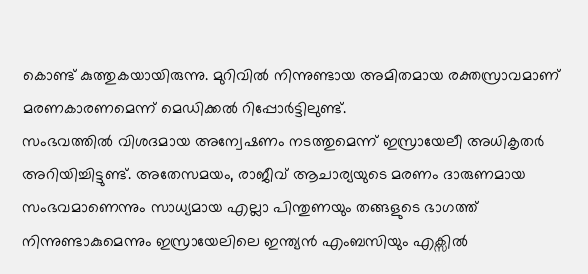കൊണ്ട് കുത്തുകയായിരുന്നു. മുറിവിൽ നിന്നുണ്ടായ അമിതമായ രക്തസ്രാവമാണ് മരണകാരണമെന്ന് മെഡിക്കൽ റിപ്പോർട്ടിലുണ്ട്.
സംഭവത്തിൽ വിശദമായ അന്വേഷണം നടത്തുമെന്ന് ഇസ്രായേലീ അധികൃതർ അറിയിച്ചിട്ടുണ്ട്. അതേസമയം, രാജീവ് ആചാര്യയുടെ മരണം ദാരുണമായ സംഭവമാണെന്നും സാധ്യമായ എല്ലാ പിന്തുണയും തങ്ങളുടെ ഭാഗത്ത് നിന്നുണ്ടാകുമെന്നും ഇസ്രായേലിലെ ഇന്ത്യൻ എംബസിയും എക്സിൽ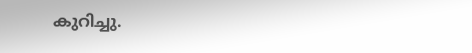കുറിച്ചു.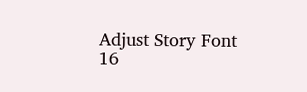Adjust Story Font
16